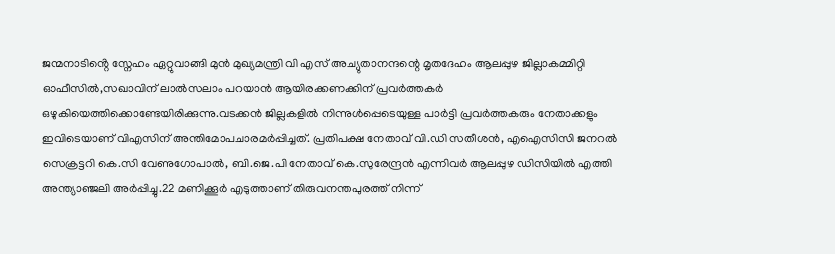ജന്മനാടിൻ്റെ സ്നേഹം ഏറ്റുവാങ്ങി മുൻ മുഖ്യമന്ത്രി വി എസ് അച്യുതാനന്ദന്റെ മൃതദേഹം ആലപ്പുഴ ജില്ലാകമ്മിറ്റി ഓഫീസിൽ,സഖാവിന് ലാൽസലാം പറയാൻ ആയിരക്കണക്കിന് പ്രവർത്തകർ ഒഴുകിയെത്തിക്കൊണ്ടേയിരിക്കുന്നു.വടക്കൻ ജില്ലകളിൽ നിന്നുൾപ്പെടെയുള്ള പാർട്ടി പ്രവർത്തകരും നേതാക്കളും ഇവിടെയാണ് വിഎസിന് അന്തിമോപചാരമർപ്പിച്ചത്. പ്രതിപക്ഷ നേതാവ് വി.ഡി സതീശൻ, എഐസിസി ജനറൽ സെക്രട്ടറി കെ.സി വേണുഗോപാൽ, ബി.ജെ.പി നേതാവ് കെ.സുരേന്ദ്രൻ എന്നിവർ ആലപ്പുഴ ഡിസിയിൽ എത്തി അന്ത്യാഞ്ജലി അർപ്പിച്ചു.22 മണിക്കൂർ എടുത്താണ് തിരുവനന്തപുരത്ത് നിന്ന്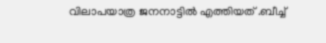വിലാപയാത്ര ജനനാട്ടിൽ എത്തിയത് .ബീച്ച്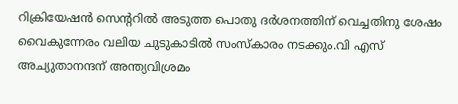റിക്രിയേഷൻ സെൻ്ററിൽ അടുത്ത പൊതു ദർശനത്തിന് വെച്ചതിനു ശേഷം വൈകുന്നേരം വലിയ ചുടുകാടിൽ സംസ്കാരം നടക്കും.വി എസ് അച്യുതാനന്ദന് അന്ത്യവിശ്രമം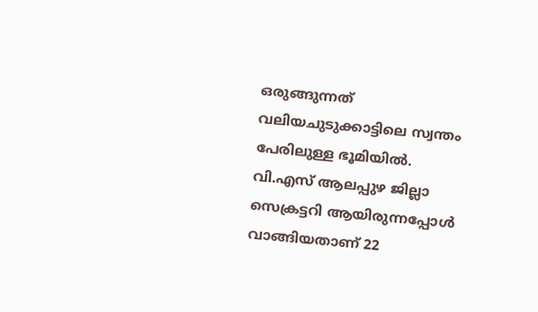ഒരുങ്ങുന്നത് വലിയചുടുക്കാട്ടിലെ സ്വന്തം പേരിലുള്ള ഭൂമിയിൽ. വി.എസ് ആലപ്പുഴ ജില്ലാ സെക്രട്ടറി ആയിരുന്നപ്പോൾ വാങ്ങിയതാണ് 22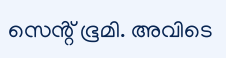സെൻ്റ് ഭൂമി. അവിടെ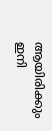ആയിരിക്കും ഇനി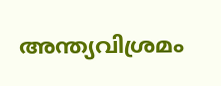അന്ത്യവിശ്രമം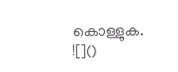കൊള്ളുക.
![]()